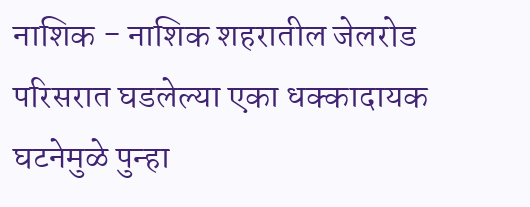नाशिक - नाशिक शहरातील जेलरोड परिसरात घडलेल्या एका धक्कादायक घटनेमुळे पुन्हा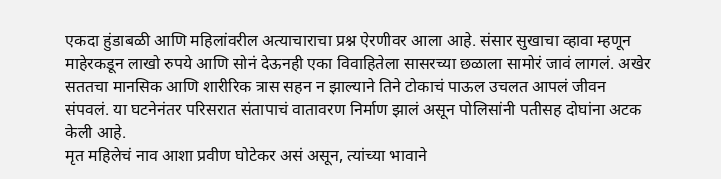एकदा हुंडाबळी आणि महिलांवरील अत्याचाराचा प्रश्न ऐरणीवर आला आहे. संसार सुखाचा व्हावा म्हणून माहेरकडून लाखो रुपये आणि सोनं देऊनही एका विवाहितेला सासरच्या छळाला सामोरं जावं लागलं. अखेर सततचा मानसिक आणि शारीरिक त्रास सहन न झाल्याने तिने टोकाचं पाऊल उचलत आपलं जीवन संपवलं. या घटनेनंतर परिसरात संतापाचं वातावरण निर्माण झालं असून पोलिसांनी पतीसह दोघांना अटक केली आहे.
मृत महिलेचं नाव आशा प्रवीण घोटेकर असं असून, त्यांच्या भावाने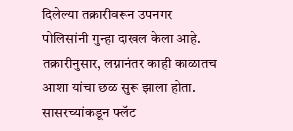दिलेल्या तक्रारीवरून उपनगर पोलिसांनी गुन्हा दाखल केला आहे. तक्रारीनुसार, लग्नानंतर काही काळातच आशा यांचा छळ सुरू झाला होता. सासरच्यांकडून फ्लॅट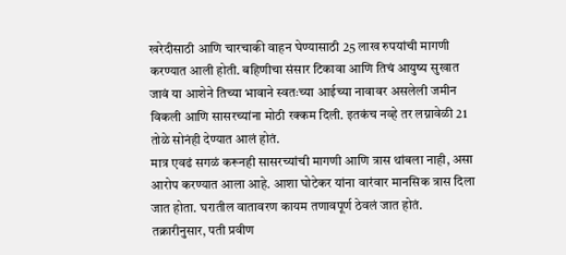खरेदीसाठी आणि चारचाकी वाहन घेण्यासाठी 25 लाख रुपयांची मागणी करण्यात आली होती. बहिणीचा संसार टिकावा आणि तिचं आयुष्य सुखात जावं या आशेने तिच्या भावाने स्वतःच्या आईच्या नावावर असलेली जमीन विकली आणि सासरच्यांना मोठी रक्कम दिली. इतकंच नव्हे तर लग्नावेळी 21 तोळे सोनंही देण्यात आलं होतं.
मात्र एवढं सगळं करूनही सासरच्यांची मागणी आणि त्रास थांबला नाही, असा आरोप करण्यात आला आहे. आशा घोटेकर यांना वारंवार मानसिक त्रास दिला जात होता. घरातील वातावरण कायम तणावपूर्ण ठेवलं जात होतं. तक्रारीनुसार, पती प्रवीण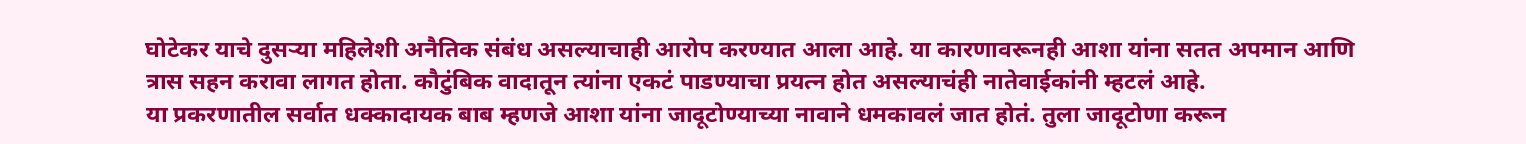घोटेकर याचे दुसऱ्या महिलेशी अनैतिक संबंध असल्याचाही आरोप करण्यात आला आहे. या कारणावरूनही आशा यांना सतत अपमान आणि त्रास सहन करावा लागत होता. कौटुंबिक वादातून त्यांना एकटं पाडण्याचा प्रयत्न होत असल्याचंही नातेवाईकांनी म्हटलं आहे.
या प्रकरणातील सर्वात धक्कादायक बाब म्हणजे आशा यांना जादूटोण्याच्या नावाने धमकावलं जात होतं. तुला जादूटोणा करून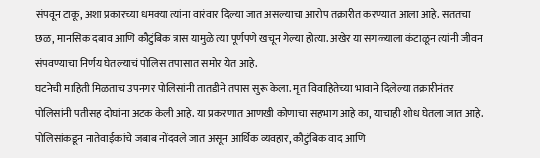संपवून टाकू, अशा प्रकारच्या धमक्या त्यांना वारंवार दिल्या जात असल्याचा आरोप तक्रारीत करण्यात आला आहे. सततचा छळ, मानसिक दबाव आणि कौटुंबिक त्रास यामुळे त्या पूर्णपणे खचून गेल्या होत्या. अखेर या सगळ्याला कंटाळून त्यांनी जीवन संपवण्याचा निर्णय घेतल्याचं पोलिस तपासात समोर येत आहे.
घटनेची माहिती मिळताच उपनगर पोलिसांनी तातडीने तपास सुरू केला. मृत विवाहितेच्या भावाने दिलेल्या तक्रारीनंतर पोलिसांनी पतीसह दोघांना अटक केली आहे. या प्रकरणात आणखी कोणाचा सहभाग आहे का, याचाही शोध घेतला जात आहे. पोलिसांकडून नातेवाईकांचे जबाब नोंदवले जात असून आर्थिक व्यवहार, कौटुंबिक वाद आणि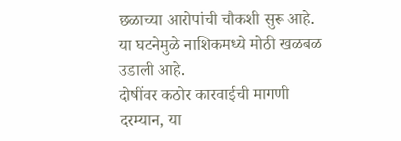छळाच्या आरोपांची चौकशी सुरू आहे. या घटनेमुळे नाशिकमध्ये मोठी खळबळ उडाली आहे.
दोषींवर कठोर कारवाईची मागणी
दरम्यान, या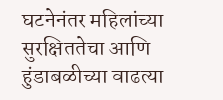घटनेनंतर महिलांच्या सुरक्षिततेचा आणि हुंडाबळीच्या वाढत्या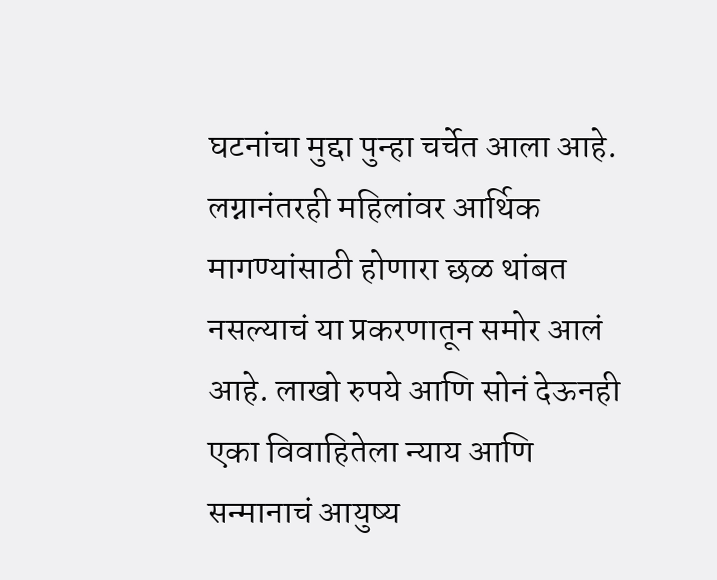घटनांचा मुद्दा पुन्हा चर्चेत आला आहे. लग्नानंतरही महिलांवर आर्थिक मागण्यांसाठी होणारा छळ थांबत नसल्याचं या प्रकरणातून समोर आलं आहे. लाखो रुपये आणि सोनं देऊनही एका विवाहितेला न्याय आणि सन्मानाचं आयुष्य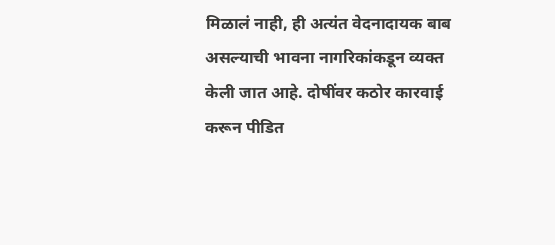मिळालं नाही, ही अत्यंत वेदनादायक बाब असल्याची भावना नागरिकांकडून व्यक्त केली जात आहे. दोषींवर कठोर कारवाई करून पीडित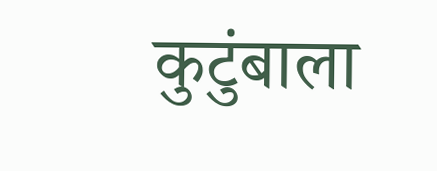कुटुंबाला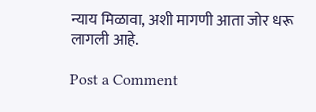न्याय मिळावा, अशी मागणी आता जोर धरू लागली आहे.

Post a Comment